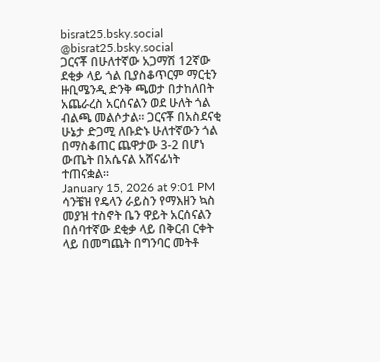bisrat25.bsky.social
@bisrat25.bsky.social
ጋርናቾ በሁለተኛው አጋማሽ 12ኛው ደቂቃ ላይ ጎል ቢያስቆጥርም ማርቲን ዙቢሜንዲ ድንቅ ጫወታ በታከለበት አጨራረስ አርሰናልን ወደ ሁለት ጎል ብልጫ መልሶታል። ጋርናቾ በአስደናቂ ሁኔታ ድጋሚ ለቡድኑ ሁለተኛውን ጎል በማስቆጠር ጨዋታው 3-2 በሆነ ውጤት በአሴናል አሸናፊነት ተጠናቋል።
January 15, 2026 at 9:01 PM
ሳንቼዝ የዴላን ራይስን የማእዘን ኳስ መያዝ ተስኖት ቤን ዋይት አርሰናልን በሰባተኛው ደቂቃ ላይ በቅርብ ርቀት ላይ በመግጨት በግንባር መትቶ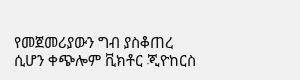የመጀመሪያውን ግብ ያስቆጠረ ሲሆን ቀጭሎም ቪክቶር ጂዮከርስ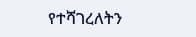የተሻገረለትን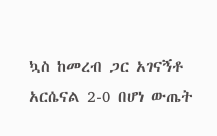ኳስ ከመረብ ጋር አገናኝቶ አርሴናል 2-0 በሆነ ውጤት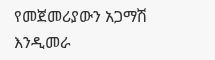የመጀመሪያውን አጋማሽ እንዲመራ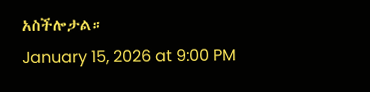አስችሎታል።
January 15, 2026 at 9:00 PM